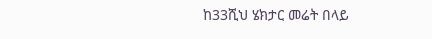ከ33ሺህ ሄክታር መሬት በላይ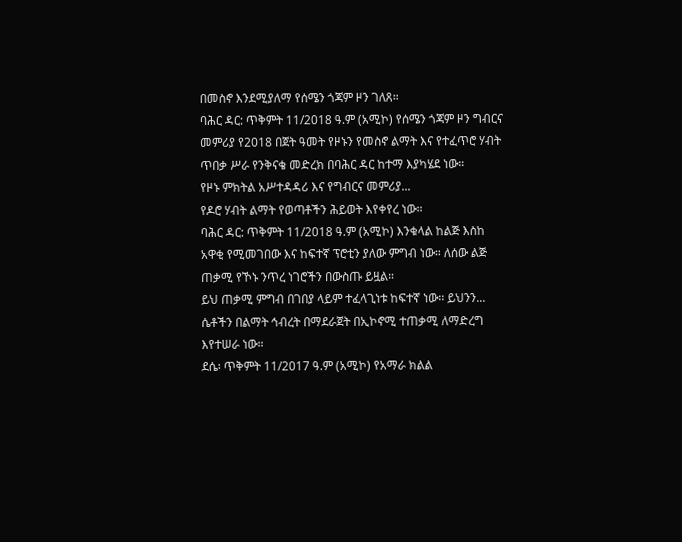በመስኖ እንደሚያለማ የሰሜን ጎጃም ዞን ገለጸ።
ባሕር ዳር: ጥቅምት 11/2018 ዓ.ም (አሚኮ) የሰሜን ጎጃም ዞን ግብርና መምሪያ የ2018 በጀት ዓመት የዞኑን የመስኖ ልማት እና የተፈጥሮ ሃብት ጥበቃ ሥራ የንቅናቄ መድረክ በባሕር ዳር ከተማ እያካሄደ ነው።
የዞኑ ምክትል አሥተዳዳሪ እና የግብርና መምሪያ...
የዶሮ ሃብት ልማት የወጣቶችን ሕይወት እየቀየረ ነው።
ባሕር ዳር: ጥቅምት 11/2018 ዓ.ም (አሚኮ) እንቁላል ከልጅ እስከ አዋቂ የሚመገበው እና ከፍተኛ ፕሮቲን ያለው ምግብ ነው። ለሰው ልጅ ጠቃሚ የኾኑ ንጥረ ነገሮችን በውስጡ ይዟል።
ይህ ጠቃሚ ምግብ በገበያ ላይም ተፈላጊነቱ ከፍተኛ ነው፡፡ ይህንን...
ሴቶችን በልማት ኅብረት በማደራጀት በኢኮኖሚ ተጠቃሚ ለማድረግ እየተሠራ ነው።
ደሴ፡ ጥቅምት 11/2017 ዓ.ም (አሚኮ) የአማራ ክልል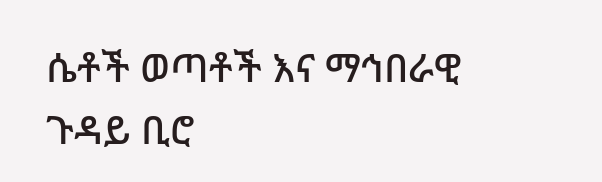ሴቶች ወጣቶች እና ማኅበራዊ ጉዳይ ቢሮ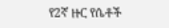የ2ኛ ዙር የሴቶች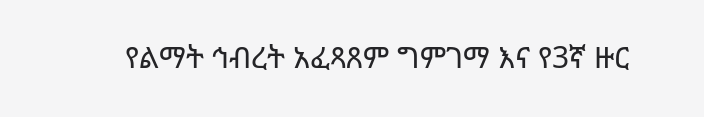የልማት ኅብረት አፈጻጸም ግምገማ እና የ3ኛ ዙር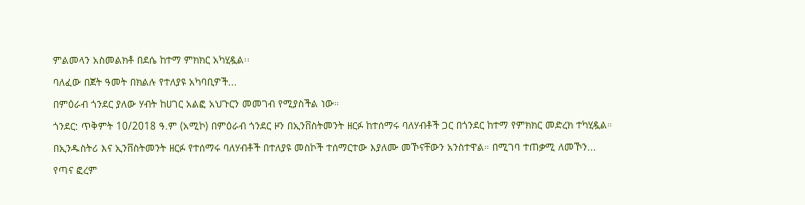ምልመላን አስመልክቶ በደሴ ከተማ ምክክር አካሂዷል፡፡
ባለፈው በጀት ዓመት በክልሉ የተለያዩ አካባቢዎች...
በምዕራብ ጎንደር ያለው ሃብት ከሀገር አልፎ አህጉርን መመገብ የሚያስችል ነው።
ጎንደር: ጥቅምት 10/2018 ዓ.ም (አሚኮ) በምዕራብ ጎንደር ዞን በኢንቨስትመንት ዘርፉ ከተሰማሩ ባለሃብቶች ጋር በጎንደር ከተማ የምክክር መድረክ ተካሂዷል።
በኢንዱስትሪ እና ኢንቨስትመንት ዘርፉ የተሰማሩ ባለሃብቶች በተለያዩ መስኮች ተሰማርተው እያለሙ መኾናቸውን አንስተዋል። በሚገባ ተጠቃሚ ለመኾን...
የጣና ፎረም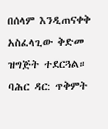በሰላም እንዲጠናቀቅ አስፈላጊው ቅድመ ዝግጅት ተደርጓል።
ባሕር ዳር: ጥቅምት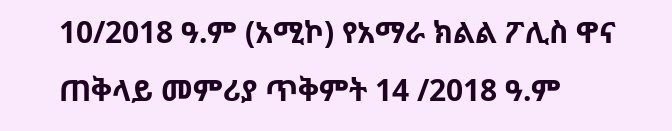10/2018 ዓ.ም (አሚኮ) የአማራ ክልል ፖሊስ ዋና ጠቅላይ መምሪያ ጥቅምት 14 /2018 ዓ.ም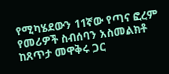የሚካሄደውን 11ኛው የጣና ፎረም የመሪዎች ስብሰባን አስመልክቶ ከጸጥታ መዋቅሩ ጋር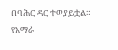በባሕር ዳር ተወያይቷል።
የአማራ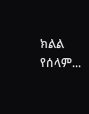ክልል የሰላም...